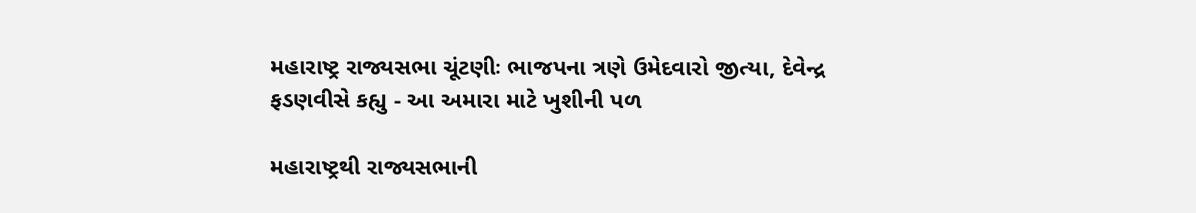મહારાષ્ટ્ર રાજ્યસભા ચૂંટણીઃ ભાજપના ત્રણે ઉમેદવારો જીત્યા, દેવેન્દ્ર ફડણવીસે કહ્યુ - આ અમારા માટે ખુશીની પળ

મહારાષ્ટ્રથી રાજ્યસભાની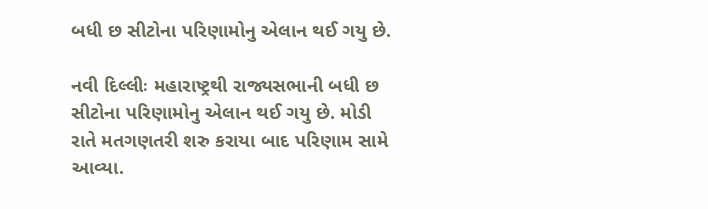બધી છ સીટોના પરિણામોનુ એલાન થઈ ગયુ છે.

નવી દિલ્લીઃ મહારાષ્ટ્રથી રાજ્યસભાની બધી છ સીટોના પરિણામોનુ એલાન થઈ ગયુ છે. મોડી રાતે મતગણતરી શરુ કરાયા બાદ પરિણામ સામે આવ્યા.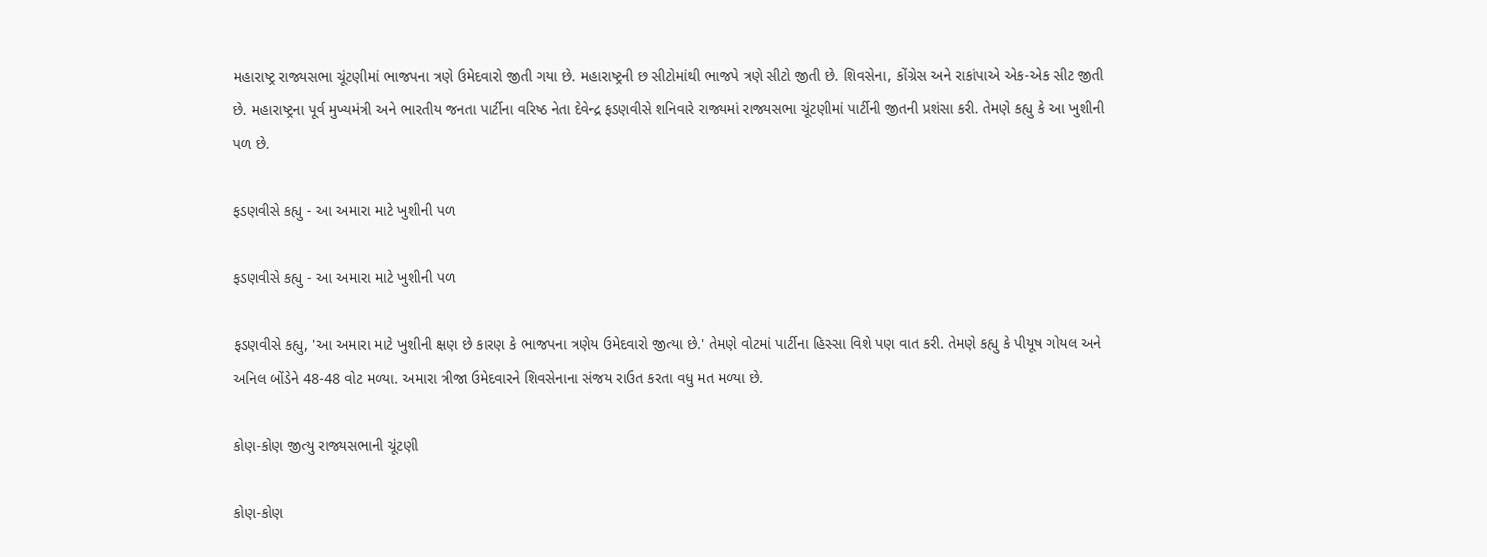મહારાષ્ટ્ર રાજ્યસભા ચૂંટણીમાં ભાજપના ત્રણે ઉમેદવારો જીતી ગયા છે. મહારાષ્ટ્રની છ સીટોમાંથી ભાજપે ત્રણે સીટો જીતી છે. શિવસેના, કોંગ્રેસ અને રાકાંપાએ એક-એક સીટ જીતી છે. મહારાષ્ટ્રના પૂર્વ મુખ્યમંત્રી અને ભારતીય જનતા પાર્ટીના વરિષ્ઠ નેતા દેવેન્દ્ર ફડણવીસે શનિવારે રાજ્યમાં રાજ્યસભા ચૂંટણીમાં પાર્ટીની જીતની પ્રશંસા કરી. તેમણે કહ્યુ કે આ ખુશીની પળ છે.

ફડણવીસે કહ્યુ - આ અમારા માટે ખુશીની પળ

ફડણવીસે કહ્યુ - આ અમારા માટે ખુશીની પળ

ફડણવીસે કહ્યુ, 'આ અમારા માટે ખુશીની ક્ષણ છે કારણ કે ભાજપના ત્રણેય ઉમેદવારો જીત્યા છે.' તેમણે વોટમાં પાર્ટીના હિસ્સા વિશે પણ વાત કરી. તેમણે કહ્યુ કે પીયૂષ ગોયલ અને અનિલ બોંડેને 48-48 વોટ મળ્યા. અમારા ત્રીજા ઉમેદવારને શિવસેનાના સંજય રાઉત કરતા વધુ મત મળ્યા છે.

કોણ-કોણ જીત્યુ રાજ્યસભાની ચૂંટણી

કોણ-કોણ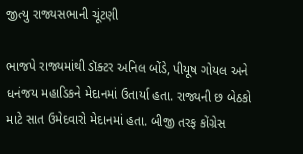જીત્યુ રાજ્યસભાની ચૂંટણી

ભાજપે રાજ્યમાંથી ડૉક્ટર અનિલ બોંડે, પીયૂષ ગોયલ અને ધનંજય મહાડિકને મેદાનમાં ઉતાર્યા હતા. રાજ્યની છ બેઠકો માટે સાત ઉમેદવારો મેદાનમાં હતા. બીજી તરફ કોંગ્રેસ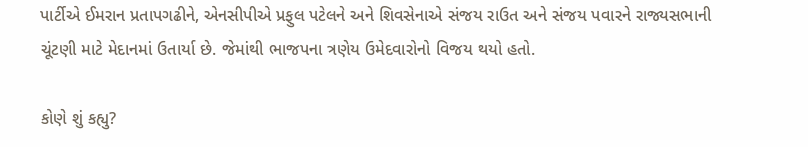પાર્ટીએ ઈમરાન પ્રતાપગઢીને, એનસીપીએ પ્રફુલ પટેલને અને શિવસેનાએ સંજય રાઉત અને સંજય પવારને રાજ્યસભાની ચૂંટણી માટે મેદાનમાં ઉતાર્યા છે. જેમાંથી ભાજપના ત્રણેય ઉમેદવારોનો વિજય થયો હતો.

કોણે શું કહ્યુ?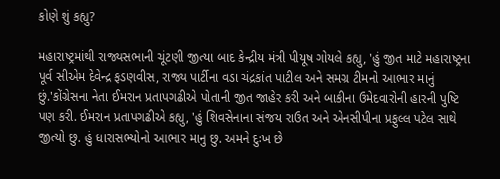કોણે શું કહ્યુ?

મહારાષ્ટ્રમાંથી રાજ્યસભાની ચૂંટણી જીત્યા બાદ કેન્દ્રીય મંત્રી પીયૂષ ગોયલે કહ્યુ, 'હું જીત માટે મહારાષ્ટ્રના પૂર્વ સીએમ દેવેન્દ્ર ફડણવીસ, રાજ્ય પાર્ટીના વડા ચંદ્રકાંત પાટીલ અને સમગ્ર ટીમનો આભાર માનું છું.'કોંગ્રેસના નેતા ઈમરાન પ્રતાપગઢીએ પોતાની જીત જાહેર કરી અને બાકીના ઉમેદવારોની હારની પુષ્ટિ પણ કરી. ઈમરાન પ્રતાપગઢીએ કહ્યુ, 'હું શિવસેનાના સંજય રાઉત અને એનસીપીના પ્રફુલ્લ પટેલ સાથે જીત્યો છુ. હું ધારાસભ્યોનો આભાર માનુ છુ. અમને દુઃખ છે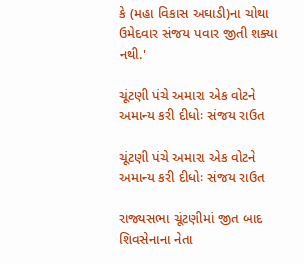કે (મહા વિકાસ અઘાડી)ના ચોથા ઉમેદવાર સંજય પવાર જીતી શક્યા નથી.'

ચૂંટણી પંચે અમારા એક વોટને અમાન્ય કરી દીધોઃ સંજય રાઉત

ચૂંટણી પંચે અમારા એક વોટને અમાન્ય કરી દીધોઃ સંજય રાઉત

રાજ્યસભા ચૂંટણીમાં જીત બાદ શિવસેનાના નેતા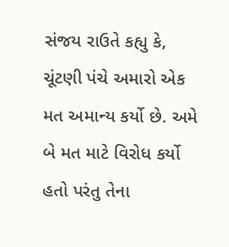સંજય રાઉતે કહ્યુ કે, ચૂંટણી પંચે અમારો એક મત અમાન્ય કર્યો છે. અમે બે મત માટે વિરોધ કર્યો હતો પરંતુ તેના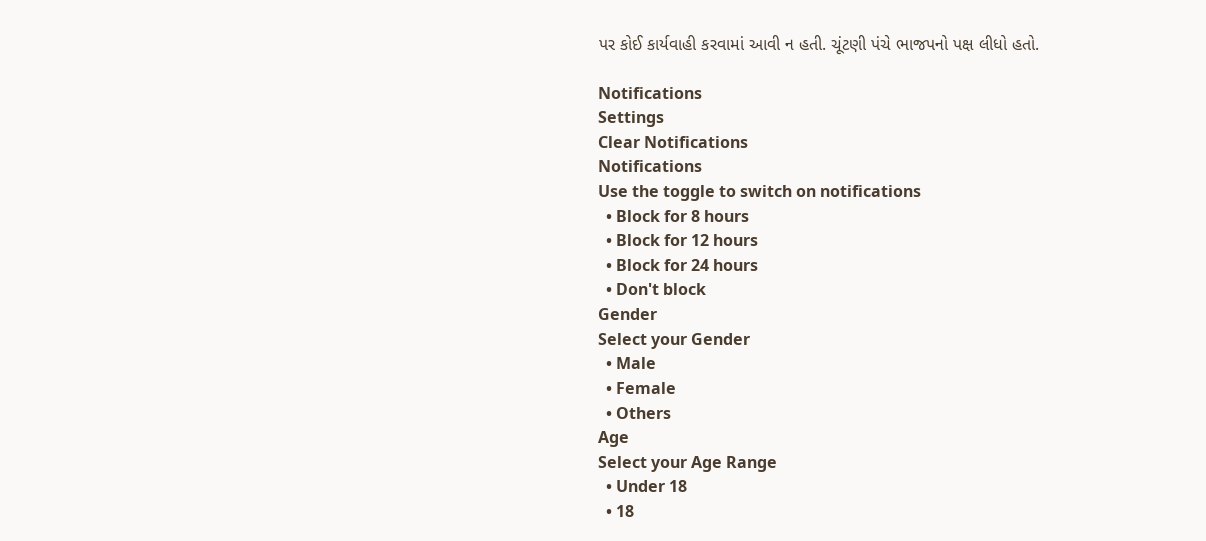પર કોઈ કાર્યવાહી કરવામાં આવી ન હતી. ચૂંટણી પંચે ભાજપનો પક્ષ લીધો હતો.

Notifications
Settings
Clear Notifications
Notifications
Use the toggle to switch on notifications
  • Block for 8 hours
  • Block for 12 hours
  • Block for 24 hours
  • Don't block
Gender
Select your Gender
  • Male
  • Female
  • Others
Age
Select your Age Range
  • Under 18
  • 18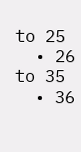to 25
  • 26 to 35
  • 36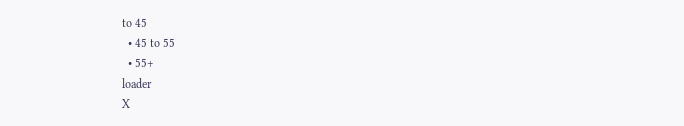to 45
  • 45 to 55
  • 55+
loader
X